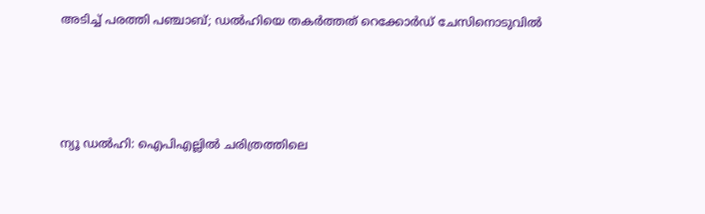അടിച്ച് പരത്തി പഞ്ചാബ്; ഡൽഹിയെ തകർത്തത് റെക്കോർഡ് ചേസിനൊടുവിൽ





ന്യൂ ഡൽഹി: ഐപിഎല്ലിൽ ചരിത്രത്തിലെ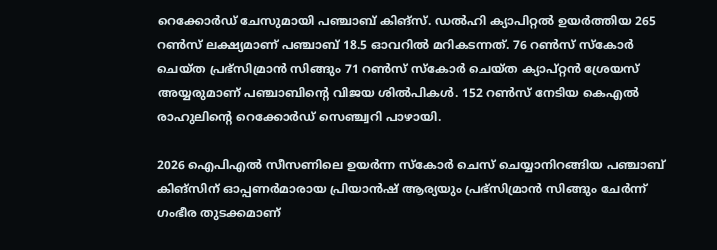റെക്കോർഡ് ചേസുമായി പഞ്ചാബ് കിങ്‌സ്. ഡൽഹി ക്യാപിറ്റൽ ഉയർത്തിയ 265 റൺസ് ലക്ഷ്യമാണ് പഞ്ചാബ് 18.5 ഓവറിൽ മറികടന്നത്. 76 റൺസ് സ്കോർ ചെയ്ത പ്രഭ്സിമ്രാൻ സിങ്ങും 71 റൺസ് സ്കോർ ചെയ്ത ക്യാപ്റ്റൻ ശ്രേയസ് അയ്യരുമാണ് പഞ്ചാബിന്റെ വിജയ ശിൽപികൾ. 152 റൺസ് നേടിയ കെഎൽ രാഹുലിന്റെ റെക്കോർഡ് സെഞ്ച്വറി പാഴായി.

2026 ഐപിഎൽ സീസണിലെ ഉയർന്ന സ്കോർ ചെസ് ചെയ്യാനിറങ്ങിയ പഞ്ചാബ് കിങ്സിന് ഓപ്പണർമാരായ പ്രിയാൻഷ് ആര്യയും പ്രഭ്സിമ്രാൻ സിങ്ങും ചേർന്ന് ഗംഭീര തുടക്കമാണ്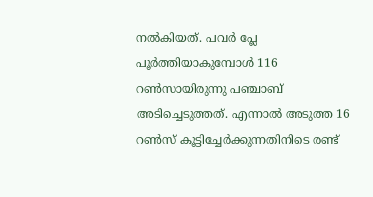നൽകിയത്. പവർ പ്ലേ പൂർത്തിയാകുമ്പോൾ 116 റൺസായിരുന്നു പഞ്ചാബ് അടിച്ചെടുത്തത്. എന്നാൽ അടുത്ത 16 റൺസ് കൂട്ടിച്ചേർക്കുന്നതിനിടെ രണ്ട്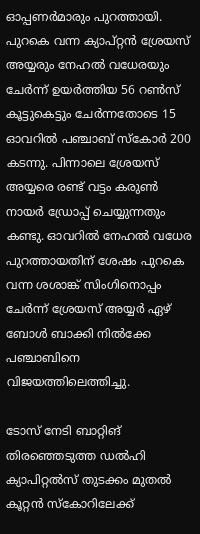ഓപ്പണർമാരും പുറത്തായി. പുറകെ വന്ന ക്യാപ്റ്റൻ ശ്രേയസ് അയ്യരും നേഹൽ വധേരയും ചേർന്ന് ഉയർത്തിയ 56 റൺസ് കൂട്ടുകെട്ടും ചേർന്നതോടെ 15 ഓവറിൽ പഞ്ചാബ് സ്കോർ 200 കടന്നു. പിന്നാലെ ശ്രേയസ് അയ്യരെ രണ്ട് വട്ടം കരുൺ നായർ ഡ്രോപ്പ് ചെയ്യുന്നതും കണ്ടു. ഓവറിൽ നേഹൽ വധേര പുറത്തായതിന് ശേഷം പുറകെ വന്ന ശശാങ്ക് സിംഗിനൊപ്പം ചേർന്ന് ശ്രേയസ് അയ്യർ ഏഴ് ബോൾ ബാക്കി നിൽക്കേ പഞ്ചാബിനെ വിജയത്തിലെത്തിച്ചു.

ടോസ് നേടി ബാറ്റിങ് തിരഞ്ഞെടുത്ത ഡൽഹി ക്യാപിറ്റൽസ് തുടക്കം മുതൽ കൂറ്റൻ സ്കോറിലേക്ക്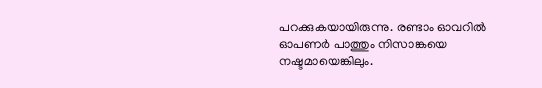പറക്കുകയായിരുന്നു. രണ്ടാം ഓവറിൽ ഓപണർ പാത്തും നിസാങ്കയെ നഷ്ടമായെങ്കിലും.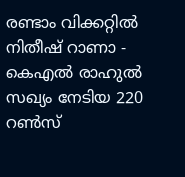രണ്ടാം വിക്കറ്റിൽ നിതീഷ് റാണാ - കെഎൽ രാഹുൽ സഖ്യം നേടിയ 220 റൺസ്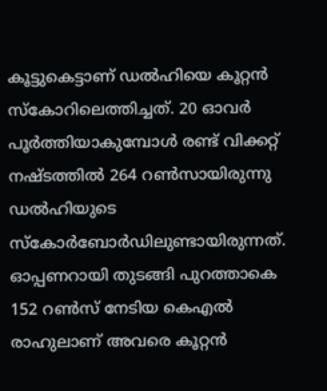കൂട്ടുകെട്ടാണ് ഡൽഹിയെ കൂറ്റൻ സ്കോറിലെത്തിച്ചത്. 20 ഓവർ പൂർത്തിയാകുമ്പോൾ രണ്ട് വിക്കറ്റ് നഷ്ടത്തിൽ 264 റൺസായിരുന്നു ഡൽഹിയുടെ സ്കോർബോർഡിലുണ്ടായിരുന്നത്. ഓപ്പണറായി തുടങ്ങി പുറത്താകെ 152 റൺസ് നേടിയ കെഎൽ രാഹുലാണ്‌ അവരെ കൂറ്റൻ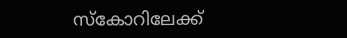സ്കോറിലേക്ക്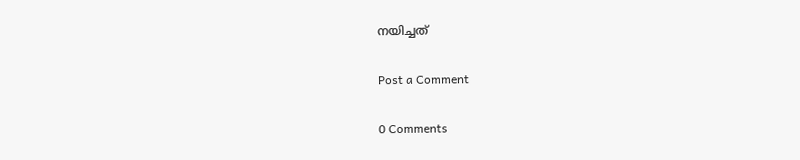നയിച്ചത്

Post a Comment

0 Comments